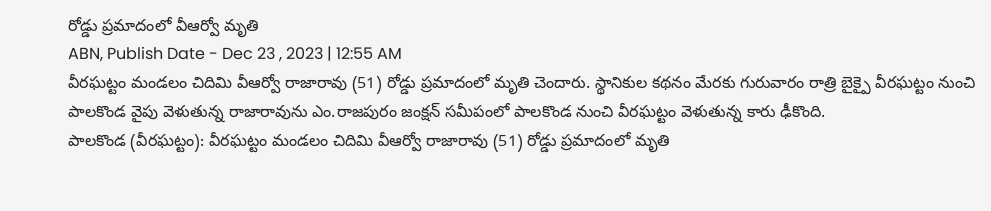రోడ్డు ప్రమాదంలో వీఆర్వో మృతి
ABN, Publish Date - Dec 23 , 2023 | 12:55 AM
వీరఘట్టం మండలం చిదిమి వీఆర్వో రాజారావు (51) రోడ్డు ప్రమాదంలో మృతి చెందారు. స్థానికుల కథనం మేరకు గురువారం రాత్రి బైక్పై వీరఘట్టం నుంచి పాలకొండ వైపు వెళుతున్న రాజారావును ఎం.రాజపురం జంక్షన్ సమీపంలో పాలకొండ నుంచి వీరఘట్టం వెళుతున్న కారు ఢీకొంది.
పాలకొండ (వీరఘట్టం): వీరఘట్టం మండలం చిదిమి వీఆర్వో రాజారావు (51) రోడ్డు ప్రమాదంలో మృతి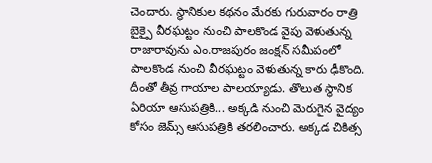చెందారు. స్థానికుల కథనం మేరకు గురువారం రాత్రి బైక్పై వీరఘట్టం నుంచి పాలకొండ వైపు వెళుతున్న రాజారావును ఎం.రాజపురం జంక్షన్ సమీపంలో పాలకొండ నుంచి వీరఘట్టం వెళుతున్న కారు ఢీకొంది. దీంతో తీవ్ర గాయాల పాలయ్యాడు. తొలుత స్థానిక ఏరియా ఆసుపత్రికి... అక్కడి నుంచి మెరుగైన వైద్యం కోసం జెమ్స్ ఆసుపత్రికి తరలించారు. అక్కడ చికిత్స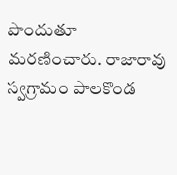పొందుతూ మరణించారు. రాజారావు స్వగ్రామం పాలకొండ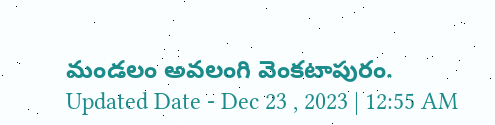మండలం అవలంగి వెంకటాపురం.
Updated Date - Dec 23 , 2023 | 12:55 AM